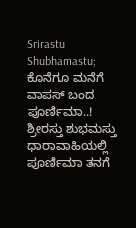Srirastu Shubhamastu; ಕೊನೆಗೂ ಮನೆಗೆ ವಾಪಸ್ ಬಂದ ಪೂರ್ಣಿಮಾ..!
ಶ್ರೀರಸ್ತು ಶುಭಮಸ್ತು ಧಾರಾವಾಹಿಯಲ್ಲಿ ಪೂರ್ಣಿಮಾ ತನಗೆ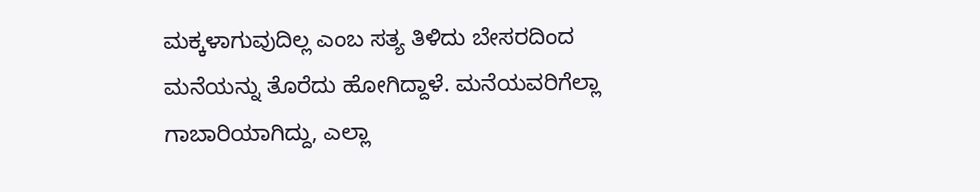ಮಕ್ಕಳಾಗುವುದಿಲ್ಲ ಎಂಬ ಸತ್ಯ ತಿಳಿದು ಬೇಸರದಿಂದ ಮನೆಯನ್ನು ತೊರೆದು ಹೋಗಿದ್ದಾಳೆ. ಮನೆಯವರಿಗೆಲ್ಲಾ ಗಾಬಾರಿಯಾಗಿದ್ದು, ಎಲ್ಲಾ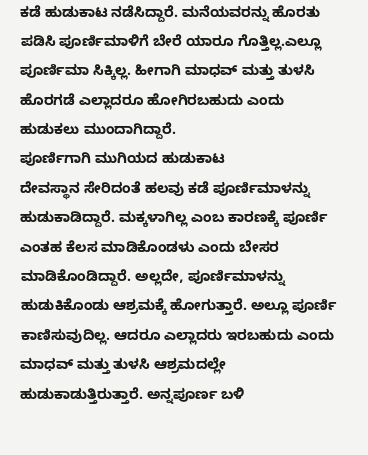ಕಡೆ ಹುಡುಕಾಟ ನಡೆಸಿದ್ದಾರೆ. ಮನೆಯವರನ್ನು ಹೊರತು ಪಡಿಸಿ ಪೂರ್ಣಿಮಾಳಿಗೆ ಬೇರೆ ಯಾರೂ ಗೊತ್ತಿಲ್ಲ.ಎಲ್ಲೂ ಪೂರ್ಣಿಮಾ ಸಿಕ್ಕಿಲ್ಲ. ಹೀಗಾಗಿ ಮಾಧವ್ ಮತ್ತು ತುಳಸಿ ಹೊರಗಡೆ ಎಲ್ಲಾದರೂ ಹೋಗಿರಬಹುದು ಎಂದು ಹುಡುಕಲು ಮುಂದಾಗಿದ್ದಾರೆ.
ಪೂರ್ಣಿಗಾಗಿ ಮುಗಿಯದ ಹುಡುಕಾಟ
ದೇವಸ್ಥಾನ ಸೇರಿದಂತೆ ಹಲವು ಕಡೆ ಪೂರ್ಣಿಮಾಳನ್ನು ಹುಡುಕಾಡಿದ್ದಾರೆ. ಮಕ್ಕಳಾಗಿಲ್ಲ ಎಂಬ ಕಾರಣಕ್ಕೆ ಪೂರ್ಣಿ ಎಂತಹ ಕೆಲಸ ಮಾಡಿಕೊಂಡಳು ಎಂದು ಬೇಸರ ಮಾಡಿಕೊಂಡಿದ್ದಾರೆ. ಅಲ್ಲದೇ, ಪೂರ್ಣಿಮಾಳನ್ನು ಹುಡುಕಿಕೊಂಡು ಆಶ್ರಮಕ್ಕೆ ಹೋಗುತ್ತಾರೆ. ಅಲ್ಲೂ ಪೂರ್ಣಿ ಕಾಣಿಸುವುದಿಲ್ಲ. ಆದರೂ ಎಲ್ಲಾದರು ಇರಬಹುದು ಎಂದು ಮಾಧವ್ ಮತ್ತು ತುಳಸಿ ಆಶ್ರಮದಲ್ಲೇ ಹುಡುಕಾಡುತ್ತಿರುತ್ತಾರೆ. ಅನ್ನಪೂರ್ಣ ಬಳಿ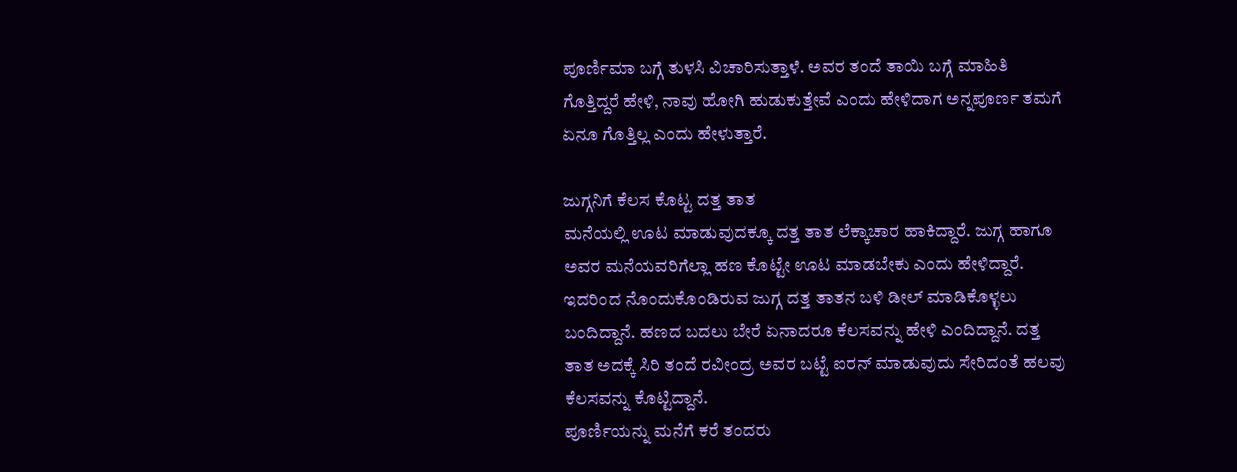ಪೂರ್ಣಿಮಾ ಬಗ್ಗೆ ತುಳಸಿ ವಿಚಾರಿಸುತ್ತಾಳೆ. ಅವರ ತಂದೆ ತಾಯಿ ಬಗ್ಗೆ ಮಾಹಿತಿ ಗೊತ್ತಿದ್ದರೆ ಹೇಳಿ, ನಾವು ಹೋಗಿ ಹುಡುಕುತ್ತೇವೆ ಎಂದು ಹೇಳಿದಾಗ ಅನ್ನಪೂರ್ಣ ತಮಗೆ ಏನೂ ಗೊತ್ತಿಲ್ಲ ಎಂದು ಹೇಳುತ್ತಾರೆ.

ಜುಗ್ಗನಿಗೆ ಕೆಲಸ ಕೊಟ್ಟ ದತ್ತ ತಾತ
ಮನೆಯಲ್ಲಿ ಊಟ ಮಾಡುವುದಕ್ಕೂ ದತ್ತ ತಾತ ಲೆಕ್ಕಾಚಾರ ಹಾಕಿದ್ದಾರೆ. ಜುಗ್ಗ ಹಾಗೂ ಅವರ ಮನೆಯವರಿಗೆಲ್ಲಾ ಹಣ ಕೊಟ್ಟೇ ಊಟ ಮಾಡಬೇಕು ಎಂದು ಹೇಳಿದ್ದಾರೆ. ಇದರಿಂದ ನೊಂದುಕೊಂಡಿರುವ ಜುಗ್ಗ ದತ್ತ ತಾತನ ಬಳಿ ಡೀಲ್ ಮಾಡಿಕೊಳ್ಳಲು ಬಂದಿದ್ದಾನೆ. ಹಣದ ಬದಲು ಬೇರೆ ಏನಾದರೂ ಕೆಲಸವನ್ನು ಹೇಳಿ ಎಂದಿದ್ದಾನೆ. ದತ್ತ ತಾತ ಅದಕ್ಕೆ ಸಿರಿ ತಂದೆ ರವೀಂದ್ರ ಅವರ ಬಟ್ಟೆ ಐರನ್ ಮಾಡುವುದು ಸೇರಿದಂತೆ ಹಲವು ಕೆಲಸವನ್ನು ಕೊಟ್ಟಿದ್ದಾನೆ.
ಪೂರ್ಣಿಯನ್ನು ಮನೆಗೆ ಕರೆ ತಂದರು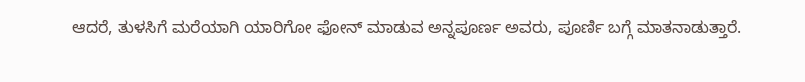ಆದರೆ, ತುಳಸಿಗೆ ಮರೆಯಾಗಿ ಯಾರಿಗೋ ಫೋನ್ ಮಾಡುವ ಅನ್ನಪೂರ್ಣ ಅವರು, ಪೂರ್ಣಿ ಬಗ್ಗೆ ಮಾತನಾಡುತ್ತಾರೆ.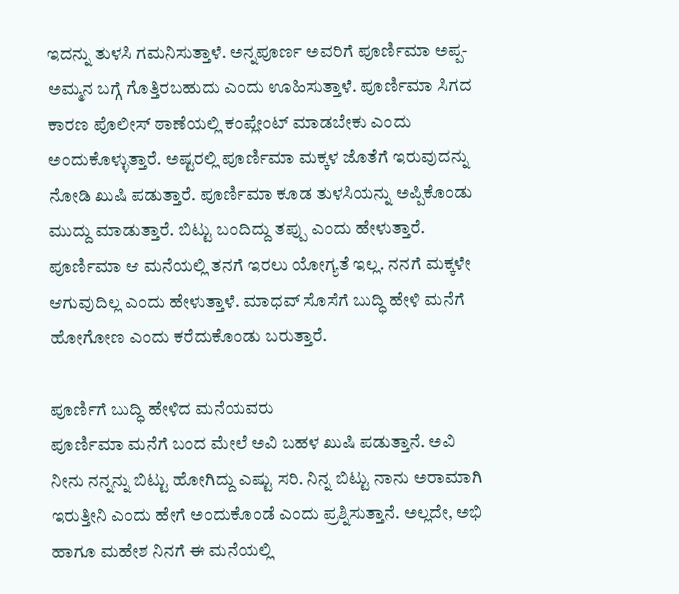ಇದನ್ನು ತುಳಸಿ ಗಮನಿಸುತ್ತಾಳೆ. ಅನ್ನಪೂರ್ಣ ಅವರಿಗೆ ಪೂರ್ಣಿಮಾ ಅಪ್ಪ-ಅಮ್ಮನ ಬಗ್ಗೆ ಗೊತ್ತಿರಬಹುದು ಎಂದು ಊಹಿಸುತ್ತಾಳೆ. ಪೂರ್ಣಿಮಾ ಸಿಗದ ಕಾರಣ ಪೊಲೀಸ್ ಠಾಣೆಯಲ್ಲಿ ಕಂಪ್ಲೇಂಟ್ ಮಾಡಬೇಕು ಎಂದು ಅಂದುಕೊಳ್ಳುತ್ತಾರೆ. ಅಷ್ಟರಲ್ಲಿ ಪೂರ್ಣಿಮಾ ಮಕ್ಕಳ ಜೊತೆಗೆ ಇರುವುದನ್ನು ನೋಡಿ ಖುಷಿ ಪಡುತ್ತಾರೆ. ಪೂರ್ಣಿಮಾ ಕೂಡ ತುಳಸಿಯನ್ನು ಅಪ್ಪಿಕೊಂಡು ಮುದ್ದು ಮಾಡುತ್ತಾರೆ. ಬಿಟ್ಟು ಬಂದಿದ್ದು ತಪ್ಪು ಎಂದು ಹೇಳುತ್ತಾರೆ. ಪೂರ್ಣಿಮಾ ಆ ಮನೆಯಲ್ಲಿ ತನಗೆ ಇರಲು ಯೋಗ್ಯತೆ ಇಲ್ಲ. ನನಗೆ ಮಕ್ಕಳೇ ಆಗುವುದಿಲ್ಲ ಎಂದು ಹೇಳುತ್ತಾಳೆ. ಮಾಧವ್ ಸೊಸೆಗೆ ಬುದ್ಧಿ ಹೇಳಿ ಮನೆಗೆ ಹೋಗೋಣ ಎಂದು ಕರೆದುಕೊಂಡು ಬರುತ್ತಾರೆ.

ಪೂರ್ಣಿಗೆ ಬುದ್ಧಿ ಹೇಳಿದ ಮನೆಯವರು
ಪೂರ್ಣಿಮಾ ಮನೆಗೆ ಬಂದ ಮೇಲೆ ಅವಿ ಬಹಳ ಖುಷಿ ಪಡುತ್ತಾನೆ. ಅವಿ ನೀನು ನನ್ನನ್ನು ಬಿಟ್ಟು ಹೋಗಿದ್ದು ಎಷ್ಟು ಸರಿ. ನಿನ್ನ ಬಿಟ್ಟು ನಾನು ಅರಾಮಾಗಿ ಇರುತ್ತೀನಿ ಎಂದು ಹೇಗೆ ಅಂದುಕೊಂಡೆ ಎಂದು ಪ್ರಶ್ನಿಸುತ್ತಾನೆ. ಅಲ್ಲದೇ, ಅಭಿ ಹಾಗೂ ಮಹೇಶ ನಿನಗೆ ಈ ಮನೆಯಲ್ಲಿ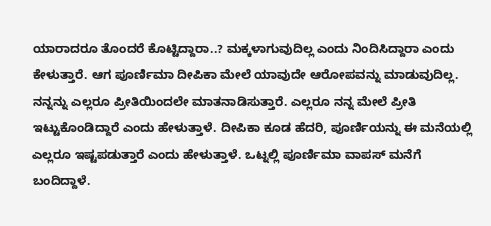ಯಾರಾದರೂ ತೊಂದರೆ ಕೊಟ್ಟಿದ್ದಾರಾ..? ಮಕ್ಕಳಾಗುವುದಿಲ್ಲ ಎಂದು ನಿಂದಿಸಿದ್ದಾರಾ ಎಂದು ಕೇಳುತ್ತಾರೆ. ಆಗ ಪೂರ್ಣಿಮಾ ದೀಪಿಕಾ ಮೇಲೆ ಯಾವುದೇ ಆರೋಪವನ್ನು ಮಾಡುವುದಿಲ್ಲ. ನನ್ನನ್ನು ಎಲ್ಲರೂ ಪ್ರೀತಿಯಿಂದಲೇ ಮಾತನಾಡಿಸುತ್ತಾರೆ. ಎಲ್ಲರೂ ನನ್ನ ಮೇಲೆ ಪ್ರೀತಿ ಇಟ್ಟುಕೊಂಡಿದ್ದಾರೆ ಎಂದು ಹೇಳುತ್ತಾಳೆ. ದೀಪಿಕಾ ಕೂಡ ಹೆದರಿ, ಪೂರ್ಣಿಯನ್ನು ಈ ಮನೆಯಲ್ಲಿ ಎಲ್ಲರೂ ಇಷ್ಟಪಡುತ್ತಾರೆ ಎಂದು ಹೇಳುತ್ತಾಳೆ. ಒಟ್ನಲ್ಲಿ ಪೂರ್ಣಿಮಾ ವಾಪಸ್ ಮನೆಗೆ ಬಂದಿದ್ದಾಳೆ.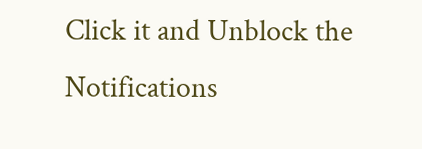Click it and Unblock the Notifications